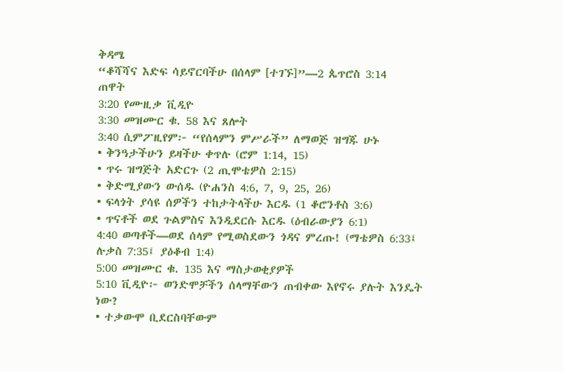ቅዳሜ
“ቆሻሻና እድፍ ሳይኖርባችሁ በሰላም [ተገኙ]”—2 ጴጥሮስ 3:14
ጠዋት
3:20 የሙዚቃ ቪዲዮ
3:30 መዝሙር ቁ. 58 እና ጸሎት
3:40 ሲምፖዚየም፦ “የሰላምን ምሥራች” ለማወጅ ዝግጁ ሁኑ
• ቅንዓታችሁን ይዛችሁ ቀጥሉ (ሮም 1:14, 15)
• ጥሩ ዝግጅት አድርጉ (2 ጢሞቴዎስ 2:15)
• ቅድሚያውን ውሰዱ (ዮሐንስ 4:6, 7, 9, 25, 26)
• ፍላጎት ያሳዩ ሰዎችን ተከታትላችሁ እርዱ (1 ቆሮንቶስ 3:6)
• ጥናቶች ወደ ጉልምስና እንዲደርሱ እርዱ (ዕብራውያን 6:1)
4:40 ወጣቶች—ወደ ሰላም የሚወስደውን ጎዳና ምረጡ! (ማቴዎስ 6:33፤ ሉቃስ 7:35፤ ያዕቆብ 1:4)
5:00 መዝሙር ቁ. 135 እና ማስታወቂያዎች
5:10 ቪዲዮ፦ ወንድሞቻችን ሰላማቸውን ጠብቀው እየኖሩ ያሉት እንዴት ነው?
• ተቃውሞ ቢደርስባቸውም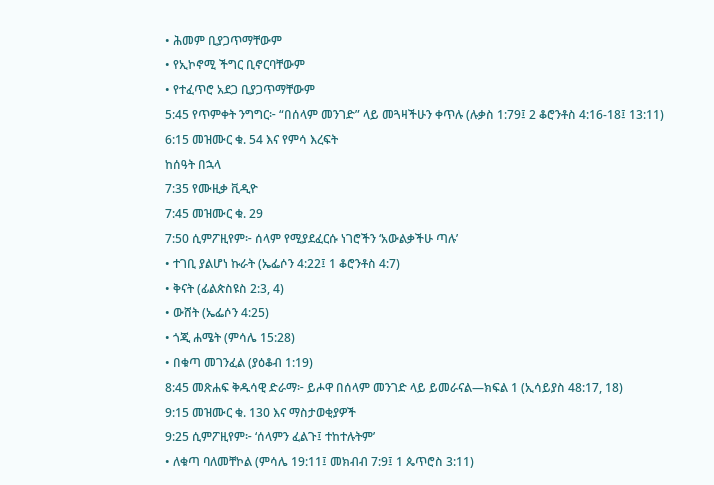• ሕመም ቢያጋጥማቸውም
• የኢኮኖሚ ችግር ቢኖርባቸውም
• የተፈጥሮ አደጋ ቢያጋጥማቸውም
5:45 የጥምቀት ንግግር፦ “በሰላም መንገድ” ላይ መጓዛችሁን ቀጥሉ (ሉቃስ 1:79፤ 2 ቆሮንቶስ 4:16-18፤ 13:11)
6:15 መዝሙር ቁ. 54 እና የምሳ እረፍት
ከሰዓት በኋላ
7:35 የሙዚቃ ቪዲዮ
7:45 መዝሙር ቁ. 29
7:50 ሲምፖዚየም፦ ሰላም የሚያደፈርሱ ነገሮችን ‘አውልቃችሁ ጣሉ’
• ተገቢ ያልሆነ ኩራት (ኤፌሶን 4:22፤ 1 ቆሮንቶስ 4:7)
• ቅናት (ፊልጵስዩስ 2:3, 4)
• ውሸት (ኤፌሶን 4:25)
• ጎጂ ሐሜት (ምሳሌ 15:28)
• በቁጣ መገንፈል (ያዕቆብ 1:19)
8:45 መጽሐፍ ቅዱሳዊ ድራማ፦ ይሖዋ በሰላም መንገድ ላይ ይመራናል—ክፍል 1 (ኢሳይያስ 48:17, 18)
9:15 መዝሙር ቁ. 130 እና ማስታወቂያዎች
9:25 ሲምፖዚየም፦ ‘ሰላምን ፈልጉ፤ ተከተሉትም’
• ለቁጣ ባለመቸኮል (ምሳሌ 19:11፤ መክብብ 7:9፤ 1 ጴጥሮስ 3:11)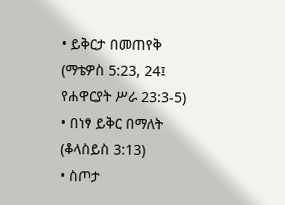• ይቅርታ በመጠየቅ (ማቴዎስ 5:23, 24፤ የሐዋርያት ሥራ 23:3-5)
• በነፃ ይቅር በማለት (ቆላስይስ 3:13)
• ስጦታ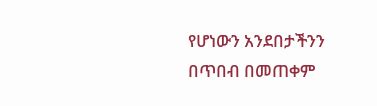የሆነውን አንደበታችንን በጥበብ በመጠቀም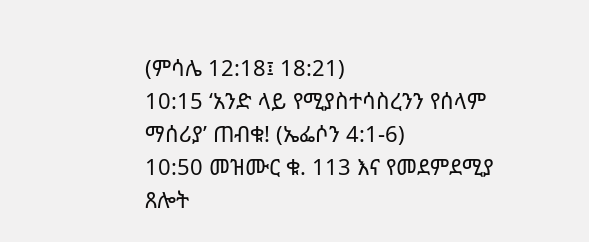(ምሳሌ 12:18፤ 18:21)
10:15 ‘አንድ ላይ የሚያስተሳስረንን የሰላም ማሰሪያ’ ጠብቁ! (ኤፌሶን 4:1-6)
10:50 መዝሙር ቁ. 113 እና የመደምደሚያ ጸሎት